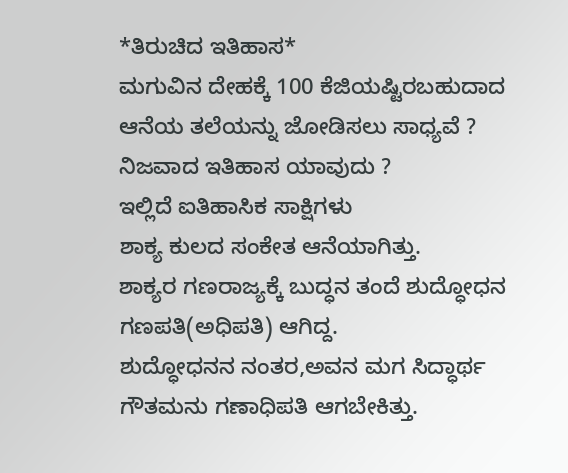*ತಿರುಚಿದ ಇತಿಹಾಸ*
ಮಗುವಿನ ದೇಹಕ್ಕೆ 100 ಕೆಜಿಯಷ್ಟಿರಬಹುದಾದ ಆನೆಯ ತಲೆಯನ್ನು ಜೋಡಿಸಲು ಸಾಧ್ಯವೆ ?
ನಿಜವಾದ ಇತಿಹಾಸ ಯಾವುದು ?
ಇಲ್ಲಿದೆ ಐತಿಹಾಸಿಕ ಸಾಕ್ಷಿಗಳು
ಶಾಕ್ಯ ಕುಲದ ಸಂಕೇತ ಆನೆಯಾಗಿತ್ತು.
ಶಾಕ್ಯರ ಗಣರಾಜ್ಯಕ್ಕೆ ಬುದ್ಧನ ತಂದೆ ಶುದ್ಧೋಧನ ಗಣಪತಿ(ಅಧಿಪತಿ) ಆಗಿದ್ದ.
ಶುದ್ಧೋಧನನ ನಂತರ,ಅವನ ಮಗ ಸಿದ್ಧಾರ್ಥ ಗೌತಮನು ಗಣಾಧಿಪತಿ ಆಗಬೇಕಿತ್ತು.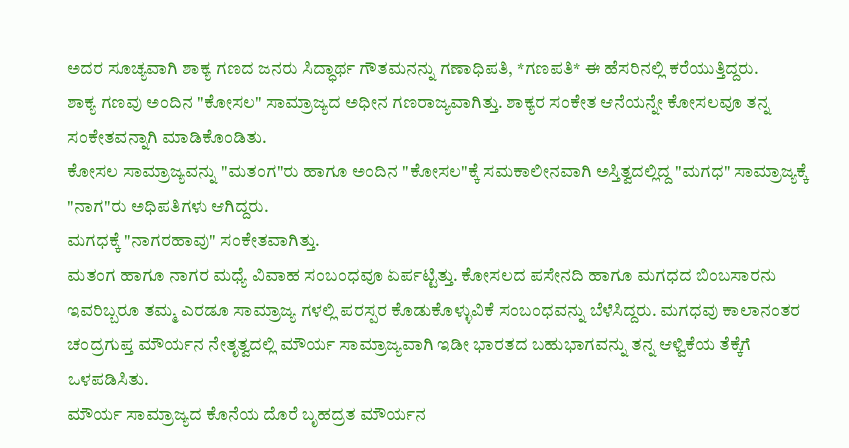ಅದರ ಸೂಚ್ಯವಾಗಿ ಶಾಕ್ಯ ಗಣದ ಜನರು ಸಿದ್ಧಾರ್ಥ ಗೌತಮನನ್ನು ಗಣಾಧಿಪತಿ, *ಗಣಪತಿ* ಈ ಹೆಸರಿನಲ್ಲಿ ಕರೆಯುತ್ತಿದ್ದರು.
ಶಾಕ್ಯ ಗಣವು ಅಂದಿನ "ಕೋಸಲ" ಸಾಮ್ರಾಜ್ಯದ ಅಧೀನ ಗಣರಾಜ್ಯವಾಗಿತ್ತು. ಶಾಕ್ಯರ ಸಂಕೇತ ಆನೆಯನ್ನೇ ಕೋಸಲವೂ ತನ್ನ ಸಂಕೇತವನ್ನಾಗಿ ಮಾಡಿಕೊಂಡಿತು.
ಕೋಸಲ ಸಾಮ್ರಾಜ್ಯವನ್ನು "ಮತಂಗ"ರು ಹಾಗೂ ಅಂದಿನ "ಕೋಸಲ"ಕ್ಕೆ ಸಮಕಾಲೀನವಾಗಿ ಅಸ್ತಿತ್ವದಲ್ಲಿದ್ದ "ಮಗಧ" ಸಾಮ್ರಾಜ್ಯಕ್ಕೆ "ನಾಗ"ರು ಅಧಿಪತಿಗಳು ಆಗಿದ್ದರು.
ಮಗಧಕ್ಕೆ "ನಾಗರಹಾವು" ಸಂಕೇತವಾಗಿತ್ತು.
ಮತಂಗ ಹಾಗೂ ನಾಗರ ಮಧ್ಯೆ ವಿವಾಹ ಸಂಬಂಧವೂ ಏರ್ಪಟ್ಟಿತ್ತು. ಕೋಸಲದ ಪಸೇನದಿ ಹಾಗೂ ಮಗಧದ ಬಿಂಬಸಾರನು ಇವರಿಬ್ಬರೂ ತಮ್ಮ ಎರಡೂ ಸಾಮ್ರಾಜ್ಯ ಗಳಲ್ಲಿ ಪರಸ್ಪರ ಕೊಡುಕೊಳ್ಳುವಿಕೆ ಸಂಬಂಧವನ್ನು ಬೆಳೆಸಿದ್ದರು. ಮಗಧವು ಕಾಲಾನಂತರ ಚಂದ್ರಗುಪ್ತ ಮೌರ್ಯನ ನೇತೃತ್ವದಲ್ಲಿ ಮೌರ್ಯ ಸಾಮ್ರಾಜ್ಯವಾಗಿ ಇಡೀ ಭಾರತದ ಬಹುಭಾಗವನ್ನು ತನ್ನ ಆಳ್ವಿಕೆಯ ತೆಕ್ಕೆಗೆ ಒಳಪಡಿಸಿತು.
ಮೌರ್ಯ ಸಾಮ್ರಾಜ್ಯದ ಕೊನೆಯ ದೊರೆ ಬೃಹದ್ರತ ಮೌರ್ಯನ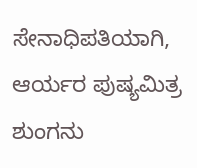ಸೇನಾಧಿಪತಿಯಾಗಿ, ಆರ್ಯರ ಪುಷ್ಯಮಿತ್ರ ಶುಂಗನು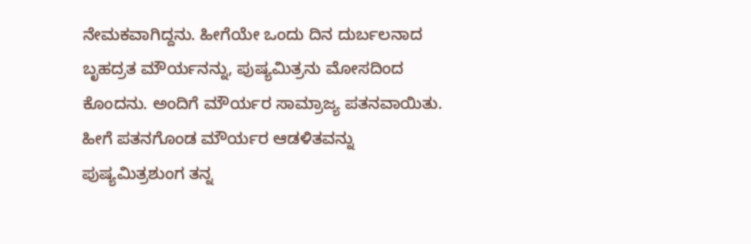ನೇಮಕವಾಗಿದ್ದನು. ಹೀಗೆಯೇ ಒಂದು ದಿನ ದುರ್ಬಲನಾದ ಬೃಹದ್ರತ ಮೌರ್ಯನನ್ನು, ಪುಷ್ಯಮಿತ್ರನು ಮೋಸದಿಂದ ಕೊಂದನು. ಅಂದಿಗೆ ಮೌರ್ಯರ ಸಾಮ್ರಾಜ್ಯ ಪತನವಾಯಿತು. ಹೀಗೆ ಪತನಗೊಂಡ ಮೌರ್ಯರ ಆಡಳಿತವನ್ನು ಪುಷ್ಯಮಿತ್ರಶುಂಗ ತನ್ನ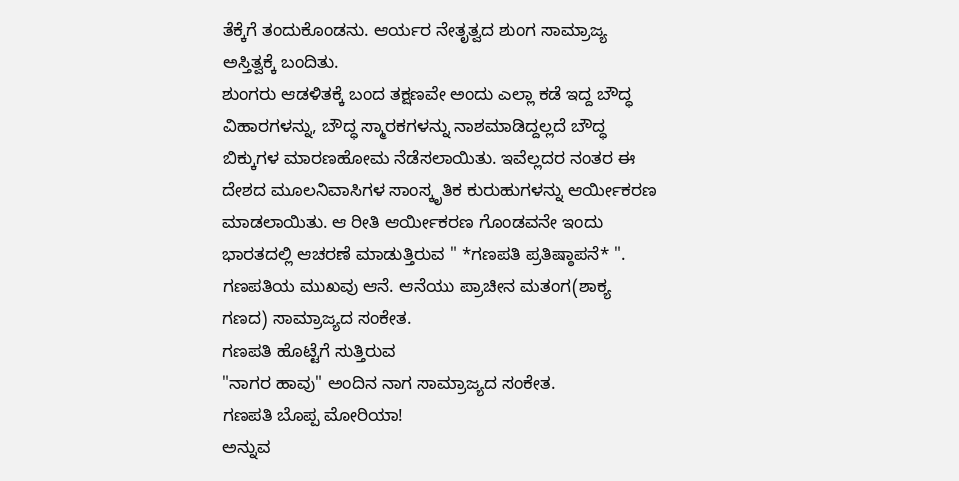ತೆಕ್ಕೆಗೆ ತಂದುಕೊಂಡನು. ಆರ್ಯರ ನೇತೃತ್ವದ ಶುಂಗ ಸಾಮ್ರಾಜ್ಯ ಅಸ್ತಿತ್ವಕ್ಕೆ ಬಂದಿತು.
ಶುಂಗರು ಆಡಳಿತಕ್ಕೆ ಬಂದ ತಕ್ಷಣವೇ ಅಂದು ಎಲ್ಲಾ ಕಡೆ ಇದ್ದ ಬೌದ್ಧ ವಿಹಾರಗಳನ್ನು, ಬೌದ್ಧ ಸ್ಮಾರಕಗಳನ್ನು ನಾಶಮಾಡಿದ್ದಲ್ಲದೆ ಬೌದ್ಧ ಬಿಕ್ಕುಗಳ ಮಾರಣಹೋಮ ನೆಡೆಸಲಾಯಿತು. ಇವೆಲ್ಲದರ ನಂತರ ಈ ದೇಶದ ಮೂಲನಿವಾಸಿಗಳ ಸಾಂಸ್ಕೃತಿಕ ಕುರುಹುಗಳನ್ನು ಆರ್ಯೀಕರಣ ಮಾಡಲಾಯಿತು. ಆ ರೀತಿ ಆರ್ಯೀಕರಣ ಗೊಂಡವನೇ ಇಂದು ಭಾರತದಲ್ಲಿ ಆಚರಣೆ ಮಾಡುತ್ತಿರುವ " *ಗಣಪತಿ ಪ್ರತಿಷ್ಠಾಪನೆ* ".
ಗಣಪತಿಯ ಮುಖವು ಆನೆ. ಆನೆಯು ಪ್ರಾಚೀನ ಮತಂಗ(ಶಾಕ್ಯ ಗಣದ) ಸಾಮ್ರಾಜ್ಯದ ಸಂಕೇತ.
ಗಣಪತಿ ಹೊಟ್ಟೆಗೆ ಸುತ್ತಿರುವ
"ನಾಗರ ಹಾವು" ಅಂದಿನ ನಾಗ ಸಾಮ್ರಾಜ್ಯದ ಸಂಕೇತ.
ಗಣಪತಿ ಬೊಪ್ಪ ಮೋರಿಯಾ!
ಅನ್ನುವ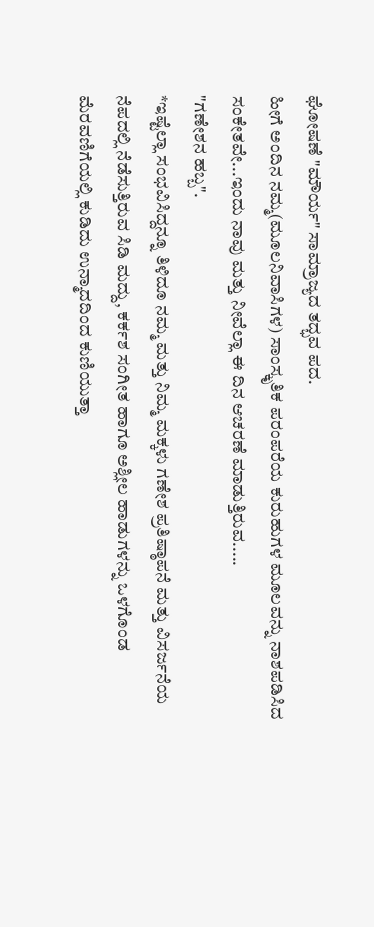ಘೋಷಣೆ "ಮೌರ್ಯ" ಸಾಮ್ರಾಜ್ಯದ ತದ್ಭವ ಪದ.
ಹೀಗೆ ಅಂದಿನ ನಮ್ಮ(ಮೂಲನಿವಾಸಿಗಳ) ಸಾಂಸ್ಕೃತಿಕ ಪರಂಪರೆಯ ಕುರುಹುಗಳ ಮೂಲವನ್ನು ನಾಶಪಡಿಸಿದ ಸಂಕೇತವೇ...ಇಂದು ನಾವು ಮತ್ತು ನೀವೆಲ್ಲಾ ಈ ದಿನ ಆಚರಣೆ ಮಾಡುತ್ತಿರುವ.....
"ಗಣೇಶನ ಹಬ್ಬ".
*ಇಷ್ಟೆಲ್ಲಾ ಸಂಭವಿಸಿದ್ದನ್ನೂ ತಿಳಿದೂ ನಮ್ಮ ಮತ್ತು ನಿಮ್ಮ ಮಕ್ಕಳು ಗಣೇಶ ಪ್ರತಿಷ್ಠಾಪನೆ ಮತ್ತು ವಿಸರ್ಜನೆಯ ನೆಪದಲ್ಲಿ ನೆಡೆಸುತ್ತಿರುವ ಸಿಡಿ ಮದ್ದು, ಕರ್ಕಶ ಸಂಗೀತ ಹಾಗೂ ಅಶ್ಲೀಲ ಹಾಡುಗಳನ್ನು ಒಳಗೊಂಡ ಮೆರವಣಿಗೆಯಲ್ಲಿ ಕುಡಿದು ಉನ್ಮಾದದಿಂದ ಕುಣಿಯುತ್ತಾ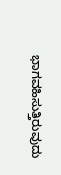ಭಾಗವಹಿಸುತ್ತಿರುವುದು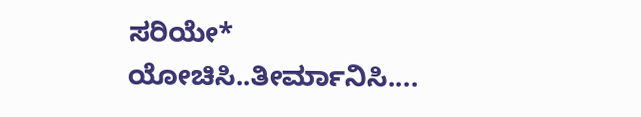ಸರಿಯೇ* ಯೋಚಿಸಿ..ತೀರ್ಮಾನಿಸಿ....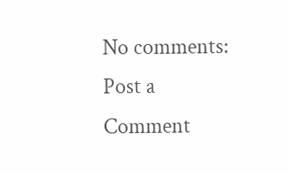No comments:
Post a Comment